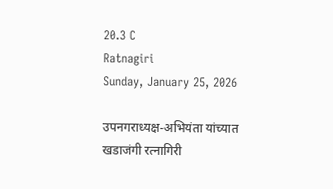20.3 C
Ratnagiri
Sunday, January 25, 2026

उपनगराध्यक्ष-अभियंता यांच्यात खडाजंगी रत्नागिरी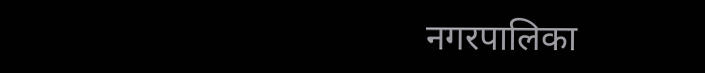नगरपालिका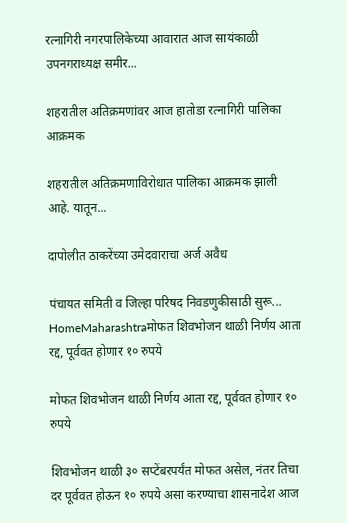रत्नागिरी नगरपालिकेच्या आवारात आज सायंकाळी उपनगराध्यक्ष समीर...

शहरातील अतिक्रमणांवर आज हातोडा रत्नागिरी पालिका आक्रमक

शहरातील अतिक्रमणाविरोधात पालिका आक्रमक झाली आहे. यातून...

दापोलीत ठाकरेंच्या उमेदवाराचा अर्ज अवैध

पंचायत समिती व जिल्हा परिषद निवडणुकीसाठी सुरू...
HomeMaharashtraमोफत शिवभोजन थाळी निर्णय आता रद्द, पूर्ववत होणार १० रुपये

मोफत शिवभोजन थाळी निर्णय आता रद्द, पूर्ववत होणार १० रुपये

शिवभोजन थाळी ३० सप्टेंबरपर्यंत मोफत असेल, नंतर तिचा दर पूर्ववत होऊन १० रुपये असा करण्याचा शासनादेश आज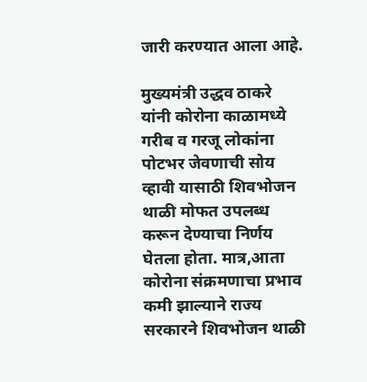जारी करण्यात आला आहे.

मुख्यमंत्री उद्धव ठाकरे यांनी कोरोना काळामध्ये गरीब व गरजू लोकांना पोटभर जेवणाची सोय व्हावी यासाठी शिवभोजन थाळी मोफत उपलब्ध करून देण्याचा निर्णय घेतला होता. मात्र,आता कोरोना संक्रमणाचा प्रभाव कमी झाल्याने राज्य सरकारने शिवभोजन थाळी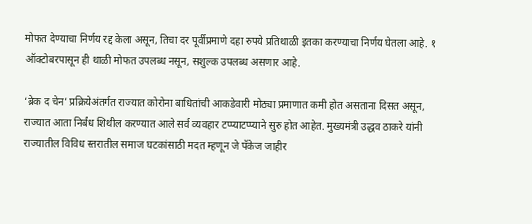मोफत देण्याचा निर्णय रद्द केला असून, तिचा दर पूर्वीप्रमाणे दहा रुपये प्रतिथाळी इतका करण्याचा निर्णय घेतला आहे. १ ऑक्टोबरपासून ही थाळी मोफत उपलब्ध नसून, सशुल्क उपलब्ध असणार आहे.

‘ब्रेक द चेन’ प्रक्रियेअंतर्गत राज्यात कोरोना बाधितांची आकडेवारी मोठ्या प्रमाणात कमी होत असताना दिसत असून, राज्यात आता निर्बंध शिथील करण्यात आले सर्व व्यवहार टप्प्याटप्प्याने सुरु होत आहेत. मुख्यमंत्री उद्धव ठाकरे यांनी राज्यातील विविध स्तरातील समाज घटकांसाठी मदत म्हणून जे पॅकेज जाहीर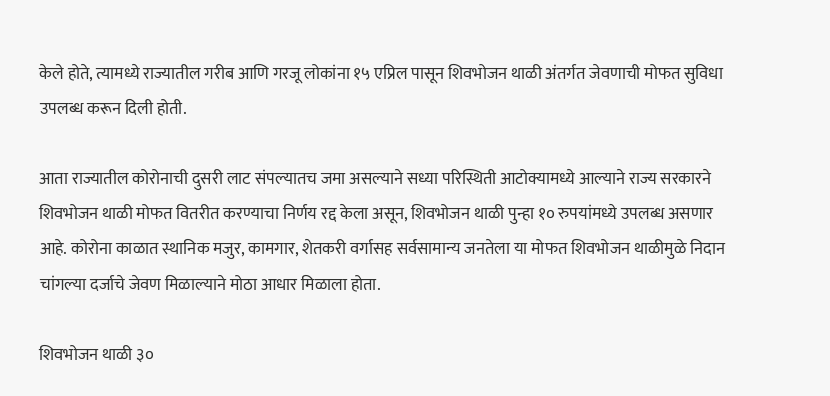केले होते, त्यामध्ये राज्यातील गरीब आणि गरजू लोकांना १५ एप्रिल पासून शिवभोजन थाळी अंतर्गत जेवणाची मोफत सुविधा उपलब्ध करून दिली होती.

आता राज्यातील कोरोनाची दुसरी लाट संपल्यातच जमा असल्याने सध्या परिस्थिती आटोक्यामध्ये आल्याने राज्य सरकारने शिवभोजन थाळी मोफत वितरीत करण्याचा निर्णय रद्द केला असून, शिवभोजन थाळी पुन्हा १० रुपयांमध्ये उपलब्ध असणार आहे. कोरोना काळात स्थानिक मजुर, कामगार, शेतकरी वर्गासह सर्वसामान्य जनतेला या मोफत शिवभोजन थाळीमुळे निदान चांगल्या दर्जाचे जेवण मिळाल्याने मोठा आधार मिळाला होता.

शिवभोजन थाळी ३०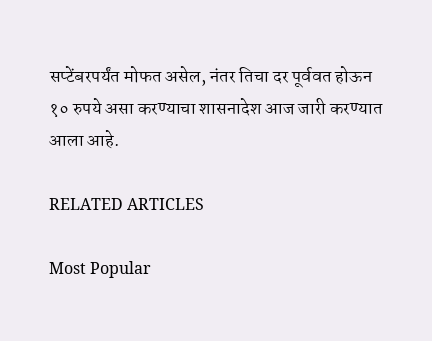सप्टेंबरपर्यंत मोफत असेल, नंतर तिचा दर पूर्ववत होऊन १० रुपये असा करण्याचा शासनादेश आज जारी करण्यात आला आहे.

RELATED ARTICLES

Most Popular